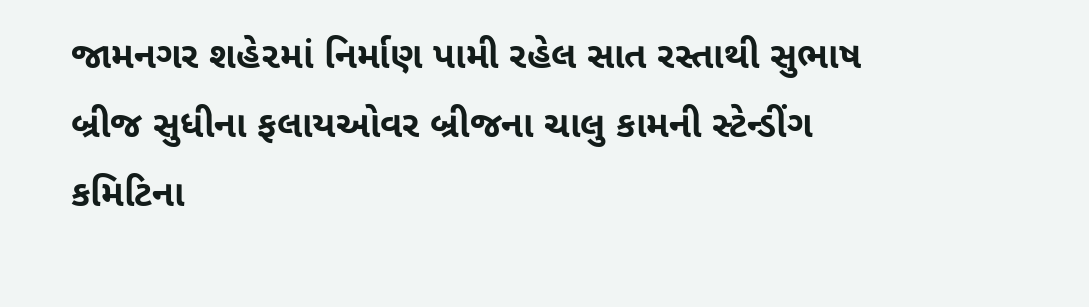જામનગર શહે૨માં નિર્માણ પામી રહેલ સાત રસ્તાથી સુભાષ બ્રીજ સુધીના ફલાયઓવર બ્રીજના ચાલુ કામની સ્ટેન્ડીંગ કમિટિના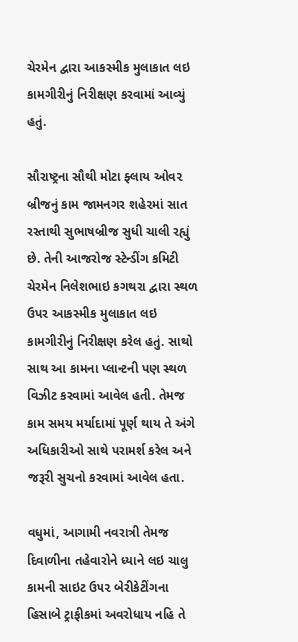ચેરમેન દ્વારા આકસ્મીક મુલાકાત લઇ કામગીરીનું નિરીક્ષણ કરવામાં આવ્યું હતું.

સૌરાષ્ટ્રના સૌથી મોટા ફ્લાય ઓવ૨ બ્રીજનું કામ જામનગર શહે૨માં સાત રસ્તાથી સુભાષબ્રીજ સુધી ચાલી રહ્યું છે. તેની આજરોજ સ્ટેન્ડીંગ કમિટી ચેરમેન નિલેશભાઇ કગથરા દ્વારા સ્થળ ઉપર આકસ્મીક મુલાકાત લઇ કામગીરીનું નિરીક્ષણ કરેલ હતું. સાથો સાથ આ કામના પ્લાન્ટની પણ સ્થળ વિઝીટ કરવામાં આવેલ હતી. તેમજ કામ સમય મર્યાદામાં પૂર્ણ થાય તે અંગે અધિકારીઓ સાથે પરામર્શ કરેલ અને જરૂરી સુચનો કરવામાં આવેલ હતા.

વધુમાં, આગામી નવરાત્રી તેમજ દિવાળીના તહેવારોને ધ્યાને લઇ ચાલુ કામની સાઇટ ઉ૫૨ બેરીકેટીંગના હિસાબે ટ્રાફીકમાં અવરોધાય નહિ તે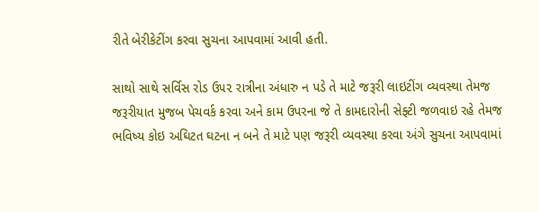રીતે બેરીકેટીંગ કરવા સુચના આપવામાં આવી હતી.

સાથો સાથે સર્વિસ રોડ ઉ૫૨ રાત્રીના અંધારુ ન પડે તે માટે જરૂરી લાઇટીંગ વ્યવસ્થા તેમજ જરૂરીયાત મુજબ પેચવર્ક કરવા અને કામ ઉપરના જે તે કામદારોની સેફ્ટી જળવાઇ રહે તેમજ ભવિષ્ય કોઇ અઘિટત ઘટના ન બને તે માટે પણ જરૂરી વ્યવસ્થા કરવા અંગે સુચના આપવામાં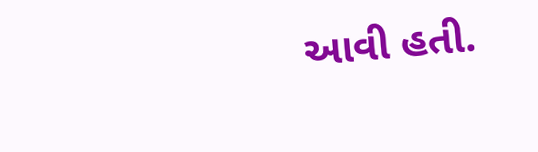આવી હતી.